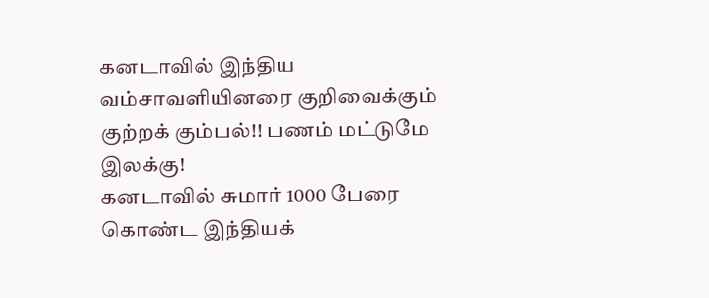கனடாவில் இந்திய வம்சாவளியினரை குறிவைக்கும் குற்றக் கும்பல்!! பணம் மட்டுமே இலக்கு!
கனடாவில் சுமார் 1000 பேரை கொண்ட இந்தியக்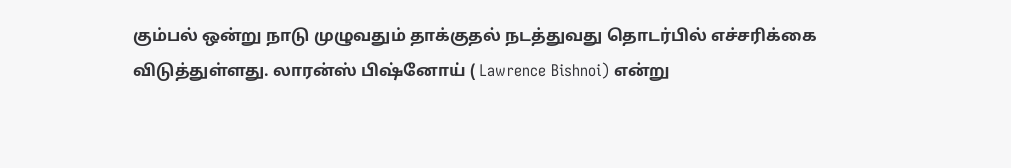கும்பல் ஒன்று நாடு முழுவதும் தாக்குதல் நடத்துவது தொடர்பில் எச்சரிக்கை விடுத்துள்ளது. லாரன்ஸ் பிஷ்னோய் ( Lawrence Bishnoi) என்று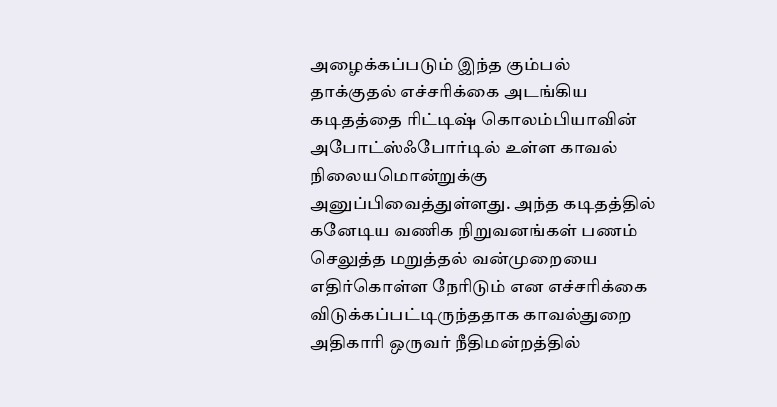அழைக்கப்படும் இந்த கும்பல் தாக்குதல் எச்சரிக்கை அடங்கிய கடிதத்தை ரிட்டிஷ் கொலம்பியாவின் அபோட்ஸ்ஃபோர்டில் உள்ள காவல் நிலையமொன்றுக்கு அனுப்பிவைத்துள்ளது. அந்த கடிதத்தில் கனேடிய வணிக நிறுவனங்கள் பணம் செலுத்த மறுத்தல் வன்முறையை எதிர்கொள்ள நேரிடும் என எச்சரிக்கை விடுக்கப்பட்டிருந்ததாக காவல்துறை அதிகாரி ஒருவர் நீதிமன்றத்தில்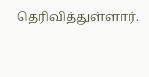தெரிவித்துள்ளார்.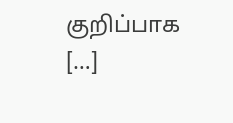குறிப்பாக […]